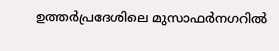ഉത്തർപ്രദേശിലെ മുസാഫർനഗറിൽ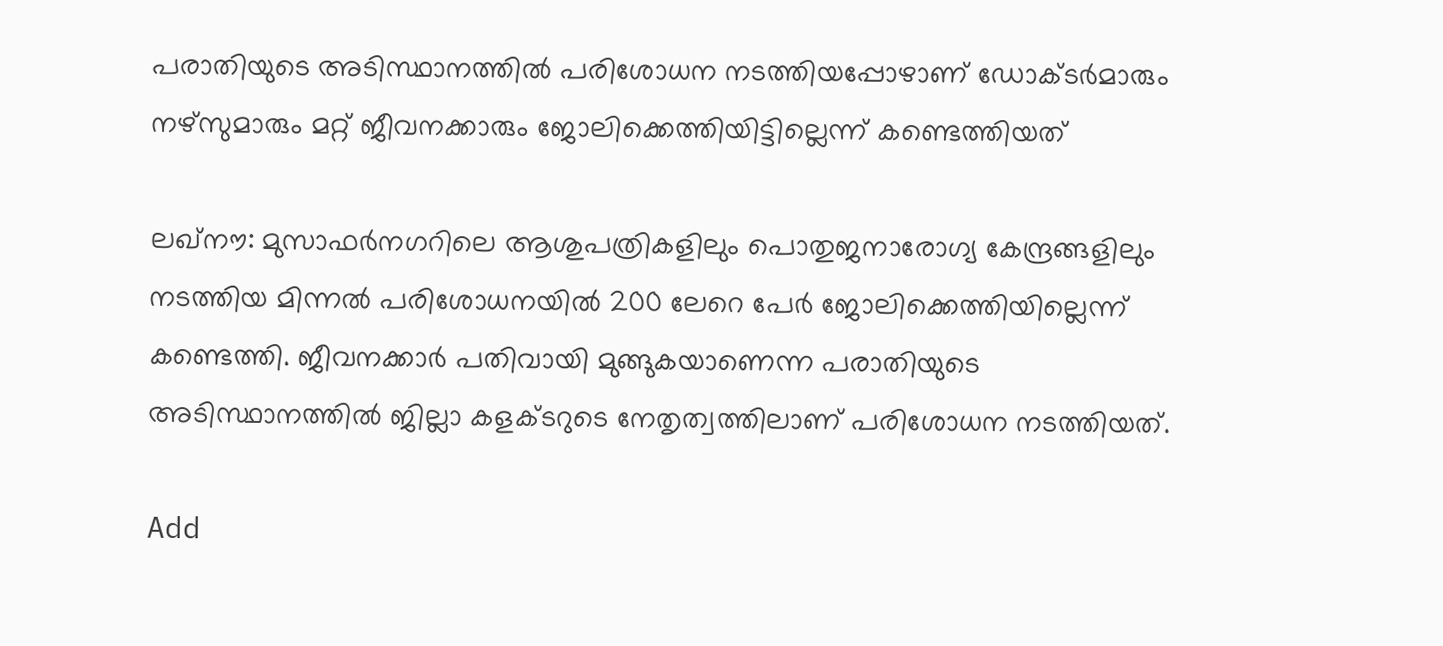പരാതിയുടെ അടിസ്ഥാനത്തിൽ പരിശോധന നടത്തിയപ്പോഴാണ് ഡോക്ടർമാരും നഴ്‌സുമാരും മറ്റ് ജീവനക്കാരും ജോലിക്കെത്തിയിട്ടില്ലെന്ന് കണ്ടെത്തിയത്

ലഖ്‌നൗ: മുസാഫർനഗറിലെ ആശുപത്രികളിലും പൊതുജനാരോഗ്യ കേന്ദ്രങ്ങളിലും നടത്തിയ മിന്നൽ പരിശോധനയിൽ 200 ലേറെ പേർ ജോലിക്കെത്തിയില്ലെന്ന് കണ്ടെത്തി. ജീവനക്കാർ പതിവായി മുങ്ങുകയാണെന്ന പരാതിയുടെ അടിസ്ഥാനത്തിൽ ജില്ലാ കളക്ടറുടെ നേതൃത്വത്തിലാണ് പരിശോധന നടത്തിയത്.

Add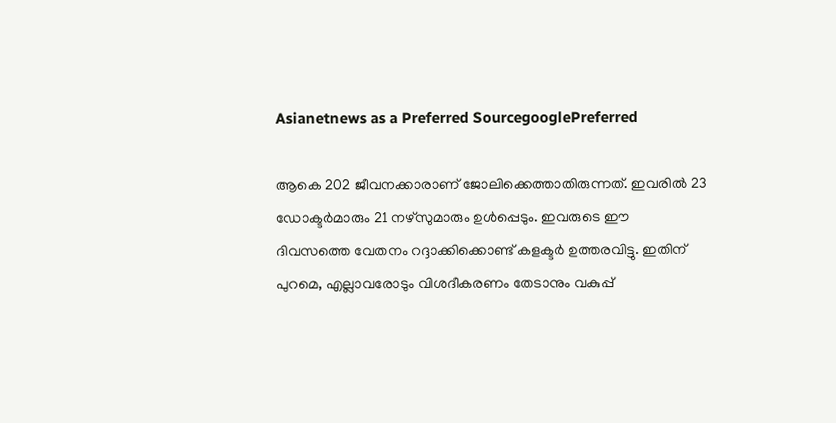Asianetnews as a Preferred SourcegooglePreferred

ആകെ 202 ജീവനക്കാരാണ് ജോലിക്കെത്താതിരുന്നത്. ഇവരിൽ 23 ഡോക്ടർമാരും 21 നഴ്‌സുമാരും ഉൾപ്പെടും. ഇവരുടെ ഈ ദിവസത്തെ വേതനം റദ്ദാക്കിക്കൊണ്ട് കളക്ടർ ഉത്തരവിട്ടു. ഇതിന് പുറമെ, എല്ലാവരോടും വിശദീകരണം തേടാനും വകുപ്പ്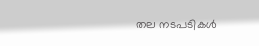തല നടപടികൾ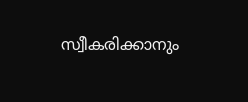സ്വീകരിക്കാനും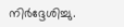നിർദ്ദേശിച്ചു.